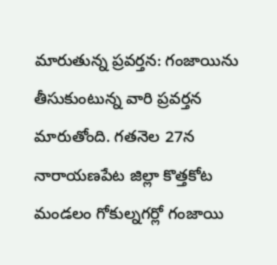మారుతున్న ప్రవర్తన: గంజాయిను తీసుకుంటున్న వారి ప్రవర్తన మారుతోంది. గతనెల 27న నారాయణపేట జిల్లా కొత్తకోట మండలం గోకుల్నగర్లో గంజాయి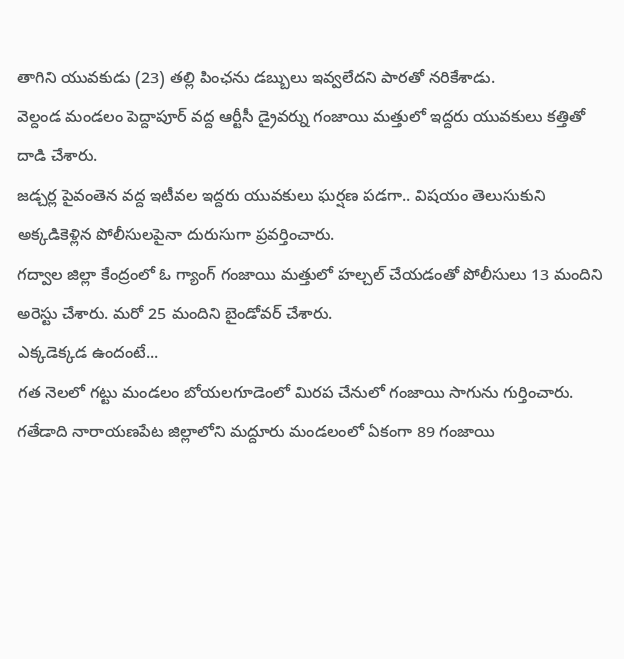తాగిని యువకుడు (23) తల్లి పింఛను డబ్బులు ఇవ్వలేదని పారతో నరికేశాడు.
వెల్దండ మండలం పెద్దాపూర్ వద్ద ఆర్టీసీ డ్రైవర్ను గంజాయి మత్తులో ఇద్దరు యువకులు కత్తితో దాడి చేశారు.
జడ్చర్ల పైవంతెన వద్ద ఇటీవల ఇద్దరు యువకులు ఘర్షణ పడగా.. విషయం తెలుసుకుని అక్కడికెళ్లిన పోలీసులపైనా దురుసుగా ప్రవర్తించారు.
గద్వాల జిల్లా కేంద్రంలో ఓ గ్యాంగ్ గంజాయి మత్తులో హల్చల్ చేయడంతో పోలీసులు 13 మందిని అరెస్టు చేశారు. మరో 25 మందిని బైండోవర్ చేశారు.
ఎక్కడెక్కడ ఉందంటే...
గత నెలలో గట్టు మండలం బోయలగూడెంలో మిరప చేనులో గంజాయి సాగును గుర్తించారు. గతేడాది నారాయణపేట జిల్లాలోని మద్దూరు మండలంలో ఏకంగా 89 గంజాయి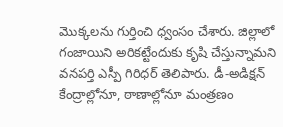మొక్కలను గుర్తించి ధ్వంసం చేశారు. జిల్లాలో గంజాయిని అరికట్టేందుకు కృషి చేస్తున్నామని వనపర్తి ఎస్పీ గిరిధర్ తెలిపారు. డీ-అడిక్షన్ కేంద్రాల్లోనూ, ఠాణాల్లోనూ మంత్రణం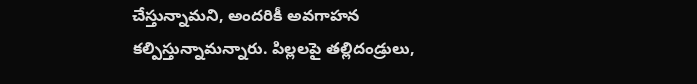చేస్తున్నామని, అందరికీ అవగాహన కల్పిస్తున్నామన్నారు. పిల్లలపై తల్లిదండ్రులు,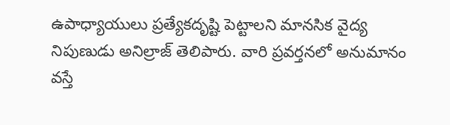ఉపాధ్యాయులు ప్రత్యేకదృష్టి పెట్టాలని మానసిక వైద్య నిపుణుడు అనిల్రాజ్ తెలిపారు. వారి ప్రవర్తనలో అనుమానం వస్తే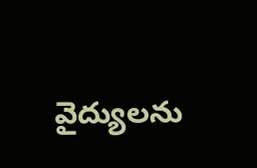వైద్యులను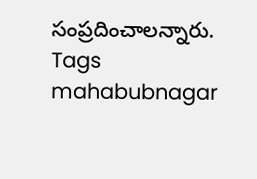సంప్రదించాలన్నారు.
Tags
mahabubnagar